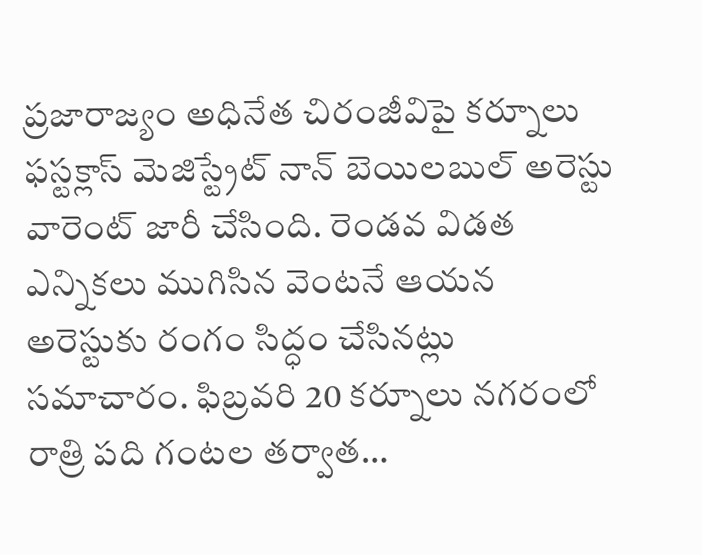ప్రజారాజ్యం అధినేత చిరంజీవిపై కర్నూలు ఫస్టక్లాస్ మెజిస్ట్రేట్ నాన్ బెయిలబుల్ అరెస్టు వారెంట్ జారీ చేసింది. రెండవ విడత ఎన్నికలు ముగిసిన వెంటనే ఆయన అరెస్టుకు రంగం సిద్ధం చేసినట్లు సమాచారం. ఫిబ్రవరి 20 కర్నూలు నగరంలో రాత్రి పది గంటల తర్వాత…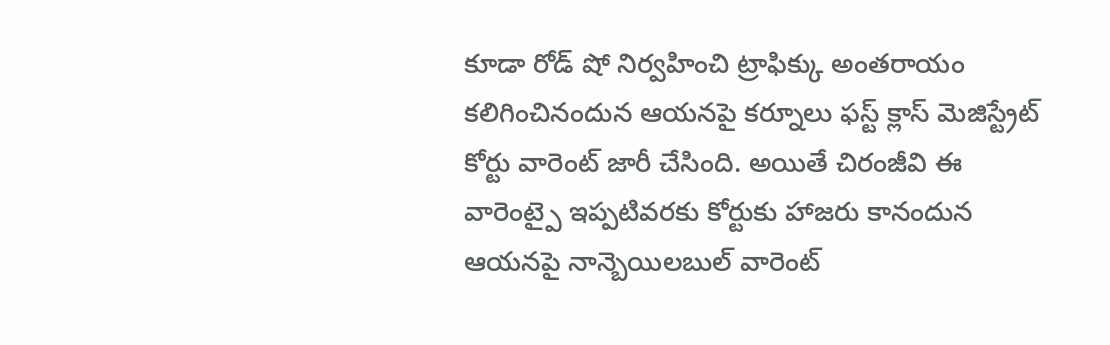కూడా రోడ్ షో నిర్వహించి ట్రాఫిక్కు అంతరాయం కలిగించినందున ఆయనపై కర్నూలు ఫస్ట్ క్లాస్ మెజిస్ట్రేట్ కోర్టు వారెంట్ జారీ చేసింది. అయితే చిరంజీవి ఈ వారెంట్పై ఇప్పటివరకు కోర్టుకు హాజరు కానందున ఆయనపై నాన్బెయిలబుల్ వారెంట్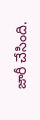జారీ చేసింది.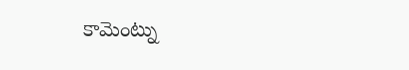కామెంట్ను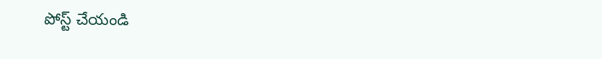పోస్ట్ చేయండి